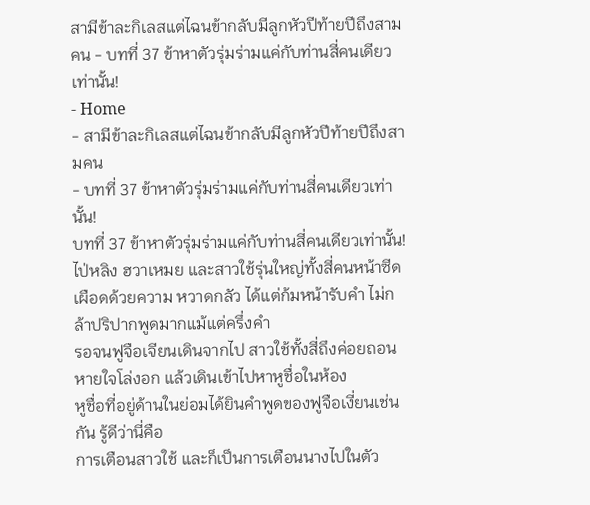สามีข้าละกิเลสแต่ไฉนข้ากลับมีลูกหัวปีท้ายปีถึงสามคน - บทที่ 37 ข้าหาตัวรุ่มร่ามแค่กับท่านสี่คนเดียวเท่านั้น!
- Home
- สามีข้าละกิเลสแต่ไฉนข้ากลับมีลูกหัวปีท้ายปีถึงสามคน
- บทที่ 37 ข้าหาตัวรุ่มร่ามแค่กับท่านสี่คนเดียวเท่านั้น!
บทที่ 37 ข้าหาตัวรุ่มร่ามแค่กับท่านสี่คนเดียวเท่านั้น!
ไป่หลิง ฮวาเหมย และสาวใช้รุ่นใหญ่ทั้งสี่คนหน้าซีดเผือดด้วยความ หวาดกลัว ได้แต่ก้มหน้ารับคํา ไม่กล้าปริปากพูดมากแม้แต่ครึ่งคํา
รอจนฟูจือเจียนเดินจากไป สาวใช้ทั้งสี่ถึงค่อยถอนหายใจโล่งอก แล้วเดินเข้าไปหาหูชื่อในห้อง
หูชื่อที่อยู่ด้านในย่อมได้ยินคําพูดของฟูจือเงี่ยนเช่นกัน รู้ดีว่านี่คือ
การเตือนสาวใช้ และก็เป็นการเตือนนางไปในตัว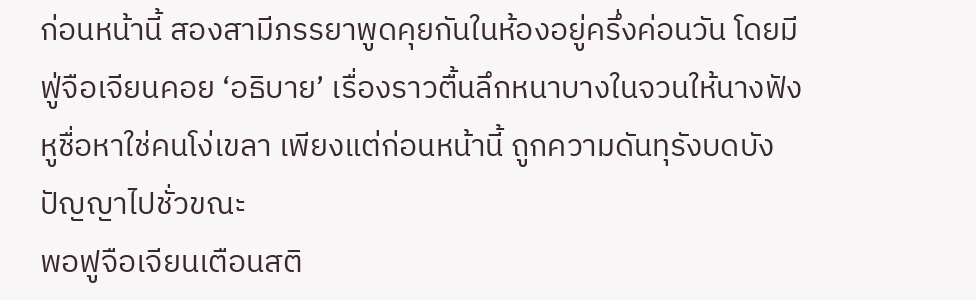ก่อนหน้านี้ สองสามีภรรยาพูดคุยกันในห้องอยู่ครึ่งค่อนวัน โดยมี ฟู่จือเจียนคอย ‘อธิบาย’ เรื่องราวตื้นลึกหนาบางในจวนให้นางฟัง หูชื่อหาใช่คนโง่เขลา เพียงแต่ก่อนหน้านี้ ถูกความดันทุรังบดบัง ปัญญาไปชั่วขณะ
พอฟูจือเจียนเตือนสติ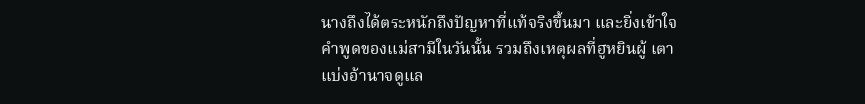นางถึงได้ตระหนักถึงปัญหาที่แท้จริงขึ้นมา และยิ่งเข้าใจคําพูดของแม่สามีในวันนั้น รวมถึงเหตุผลที่ฮูหยินผู้ เตาแบ่งอ้านาจดูแล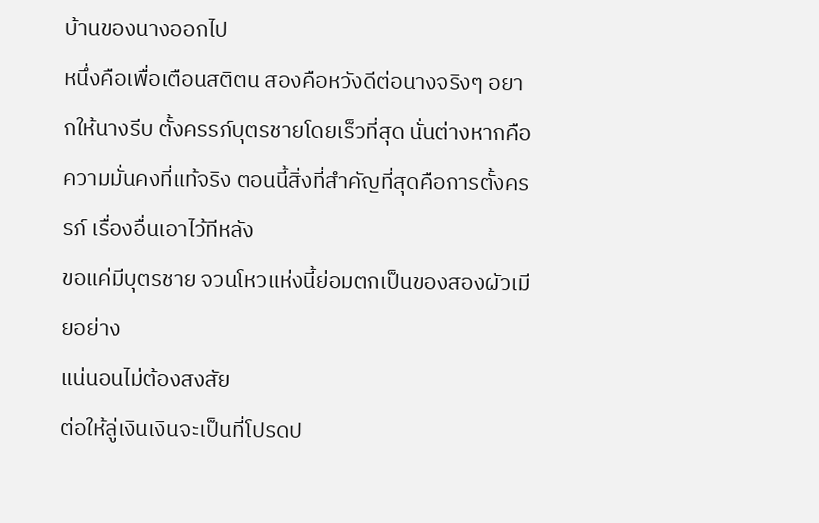บ้านของนางออกไป
หนึ่งคือเพื่อเตือนสติตน สองคือหวังดีต่อนางจริงๆ อยากให้นางรีบ ตั้งครรภ์บุตรชายโดยเร็วที่สุด นั่นต่างหากคือความมั่นคงที่แท้จริง ตอนนี้สิ่งที่สําคัญที่สุดคือการตั้งครรภ์ เรื่องอื่นเอาไว้ทีหลัง
ขอแค่มีบุตรชาย จวนโหวแห่งนี้ย่อมตกเป็นของสองผัวเมียอย่าง
แน่นอนไม่ต้องสงสัย
ต่อให้ลู่เงินเงินจะเป็นที่โปรดป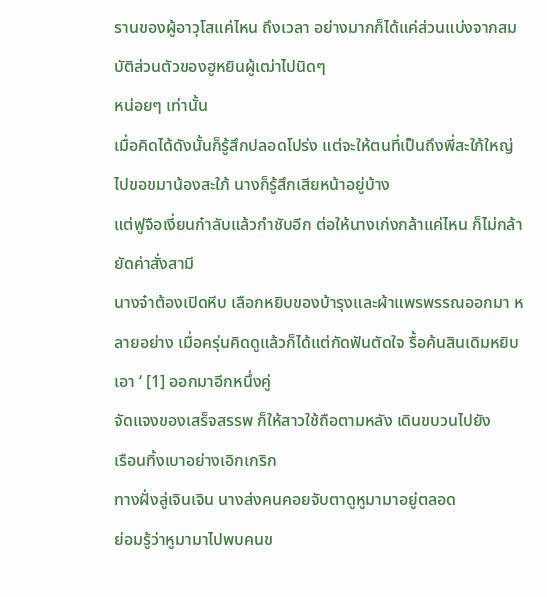รานของผู้อาวุโสแค่ไหน ถึงเวลา อย่างมากก็ได้แค่ส่วนแบ่งจากสมบัติส่วนตัวของฮูหยินผู้เฒ่าไปนิดๆ
หน่อยๆ เท่านั้น
เมื่อคิดได้ดังนั้นก็รู้สึกปลอดโปร่ง แต่จะให้ตนที่เป็นถึงพี่สะใภ้ใหญ่
ไปขอขมาน้องสะใภ้ นางก็รู้สึกเสียหน้าอยู่บ้าง
แต่ฟูจือเงี่ยนก๋าลับแล้วกําชับอีก ต่อให้นางเก่งกล้าแค่ไหน ก็ไม่กล้า
ยัดค่าสั่งสามี
นางจ๋าต้องเปิดหีบ เลือกหยิบของบ้ารุงและผ้าแพรพรรณออกมา หลายอย่าง เมื่อครุ่นคิดดูแล้วก็ได้แต่กัดฟันตัดใจ รื้อค้นสินเดิมหยิบเอา ‘ [1] ออกมาอีกหนึ่งคู่
จัดแจงของเสร็จสรรพ ก็ให้สาวใช้ถือตามหลัง เดินขบวนไปยัง
เรือนทิ้งเบาอย่างเอิกเกริก
ทางฝั่งลู่เจินเจิน นางส่งคนคอยจับตาดูหูมามาอยู่ตลอด
ย่อมรู้ว่าหูมามาไปพบคนข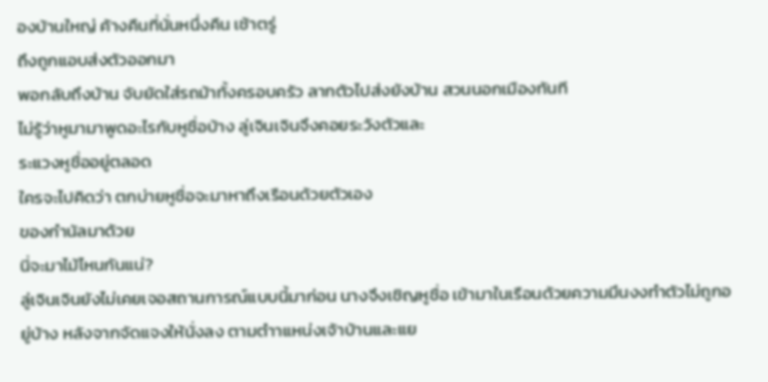องบ้านใหญ่ ค้างคืนที่นั่นหนึ่งคืน เช้าตรู่
ถึงถูกแอบส่งตัวออกมา
พอกลับถึงบ้าน จับยัดใส่รถม้าทั้งครอบครัว ลากตัวไปส่งยังบ้าน สวนนอกเมืองทันที
ไม่รู้ว่าหูมามาพูดอะไรกับหูชื่อบ้าง ลู่เจินเจินจึงคอยระวังตัวและ
ระแวงหูชื่ออยู่ตลอด
ใครจะไปคิดว่า ตกบ่ายหูชื่อจะมาหาถึงเรือนด้วยตัวเอง
ของกํานัลมาด้วย
นี่จะมาไม้ไหนกันแน่?
ลู่เจินเจินยังไม่เคยเจอสถานการณ์แบบนี้มาก่อน นางจึงเชิญหูชื่อ เข้ามาในเรือนด้วยความมึนงงทําตัวไม่ถูกอยู่บ้าง หลังจากจัดแจงให้นั่งลง ตามตําาแหน่งเจ้าบ้านและแย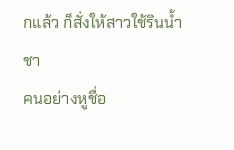กแล้ว ก็สั่งให้สาวใช้รินนํ้าชา
คนอย่างหูชื่อ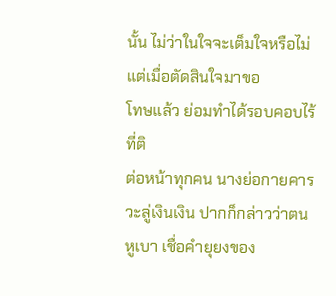นั้น ไม่ว่าในใจจะเต็มใจหรือไม่ แต่เมื่อตัดสินใจมาขอ
โทษแล้ว ย่อมทําได้รอบคอบไร้ที่ติ
ต่อหน้าทุกคน นางย่อกายคารวะลู่เงินเงิน ปากก็กล่าวว่าตนหูเบา เชื่อคํายุยงของ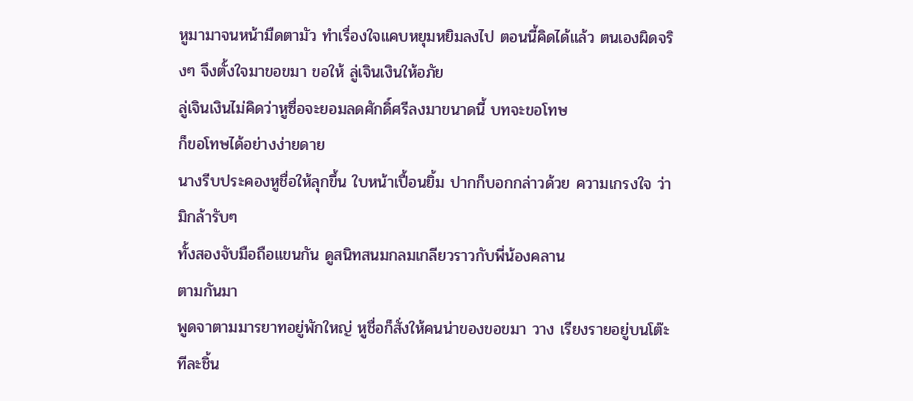หูมามาจนหน้ามืดตามัว ทําเรื่องใจแคบหยุมหยิมลงไป ตอนนี้คิดได้แล้ว ตนเองผิดจริงๆ จึงตั้งใจมาขอขมา ขอให้ ลู่เจินเงินให้อภัย
ลู่เจินเงินไม่คิดว่าหูซื่อจะยอมลดศักดิ์ศรีลงมาขนาดนี้ บทจะขอโทษ
ก็ขอโทษได้อย่างง่ายดาย
นางรีบประคองหูชื่อให้ลุกขึ้น ใบหน้าเปื้อนยิ้ม ปากก็บอกกล่าวด้วย ความเกรงใจ ว่ามิกล้ารับๆ
ทั้งสองจับมือถือแขนกัน ดูสนิทสนมกลมเกลียวราวกับพี่น้องคลาน
ตามกันมา
พูดจาตามมารยาทอยู่พักใหญ่ หูชื่อก็สั่งให้คนน่าของขอขมา วาง เรียงรายอยู่บนโต๊ะทีละชิ้น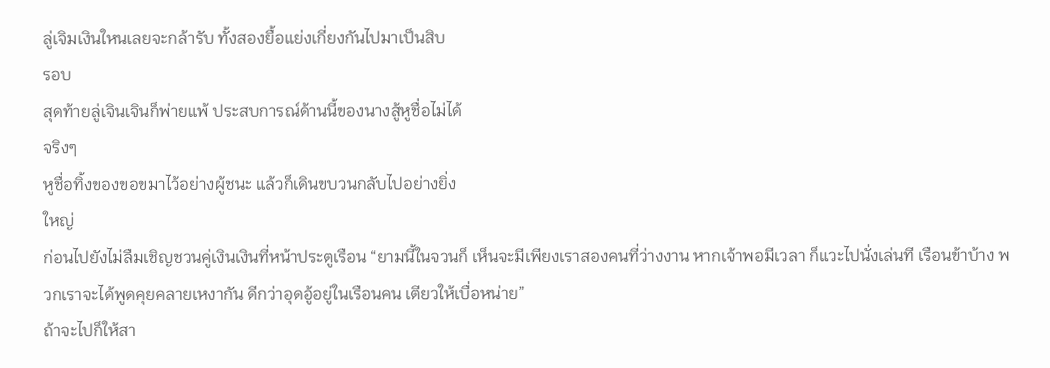ลู่เจิมเงินใหนเลยจะกล้ารับ ทั้งสองยื้อแย่งเกี่ยงกันไปมาเป็นสิบ
รอบ
สุดท้ายลู่เจินเจินก็พ่ายแพ้ ประสบการณ์ด้านนี้ของนางสู้หูชื่อไม่ได้
จริงๆ
หูชื่อทิ้งของขอขมาไว้อย่างผู้ชนะ แล้วก็เดินขบวนกลับไปอย่างยิ่ง
ใหญ่
ก่อนไปยังไม่ลืมเชิญชวนคู่เงินเงินที่หน้าประตูเรือน “ยามนี้ในจวนก็ เห็นจะมีเพียงเราสองคนที่ว่างงาน หากเจ้าพอมีเวลา ก็แวะไปนั่งเล่นที เรือนข้าบ้าง พวกเราจะได้พูดคุยคลายเหงากัน ดีกว่าอุดอู้อยู่ในเรือนคน เตียวให้เบื่อหน่าย”
ถ้าจะไปก็ให้สา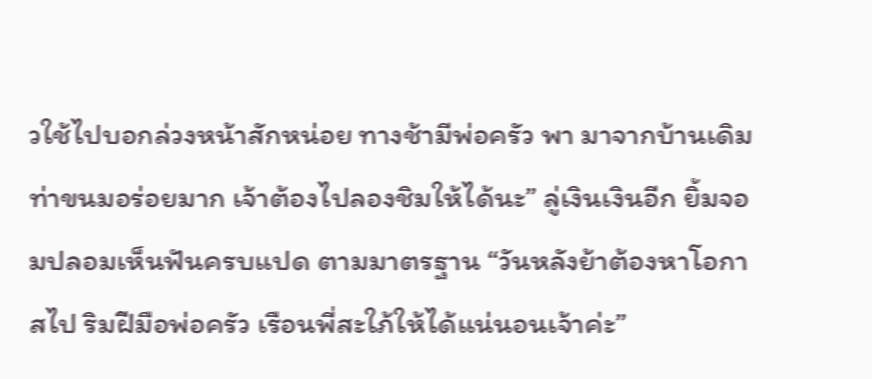วใช้ไปบอกล่วงหน้าสักหน่อย ทางช้ามีพ่อครัว พา มาจากบ้านเดิม ท่าขนมอร่อยมาก เจ้าต้องไปลองชิมให้ได้นะ” ลู่เงินเงินอีก ยิ้มจอมปลอมเห็นฟันครบแปด ตามมาตรฐาน “วันหลังย้าต้องหาโอกาสไป ริมฝีมือพ่อครัว เรือนพี่สะใภ้ให้ได้แน่นอนเจ้าค่ะ”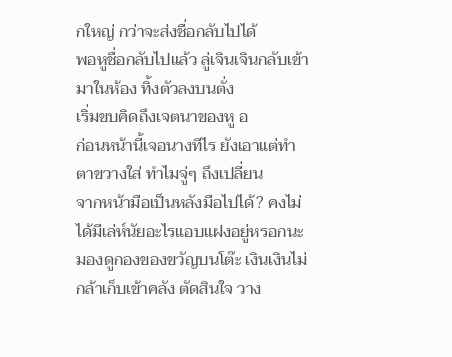กใหญ่ กว่าจะส่งชื่อกลับไปได้
พอหูชื่อกลับไปแล้ว ลู่เจินเจินกลับเข้ามาในห้อง ทิ้งตัวลงบนตั่ง
เริ่มขบคิดถึงเจตนาของหู อ
ก่อนหน้านี้เจอนางทีไร ยังเอาแต่ทําตาขวางใส่ ทําไมจู่ๆ ถึงเปลี่ยน
จากหน้ามือเป็นหลังมือไปได้? คงไม่ได้มีเล่ห์นัยอะไรแอบแฝงอยู่หรอกนะ
มองดูกองของขวัญบนโต๊ะ เงินเงินไม่กล้าเก็บเข้าคลัง ตัดสินใจ วาง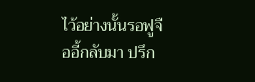ไว้อย่างนั้นรอฟูจืออี้กลับมา ปรึก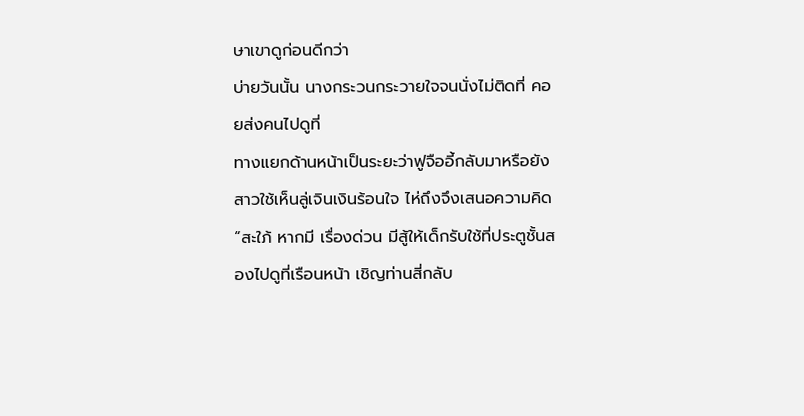ษาเขาดูก่อนดีกว่า
บ่ายวันนั้น นางกระวนกระวายใจจนนั่งไม่ติดที่ คอยส่งคนไปดูที่
ทางแยกด้านหน้าเป็นระยะว่าฟูจืออี้กลับมาหรือยัง
สาวใช้เห็นลู่เจินเงินร้อนใจ ไห่ถึงจึงเสนอความคิด “สะใภ้ หากมี เรื่องด่วน มีสู้ให้เด็กรับใช้ที่ประตูชั้นสองไปดูที่เรือนหน้า เชิญท่านสี่กลับ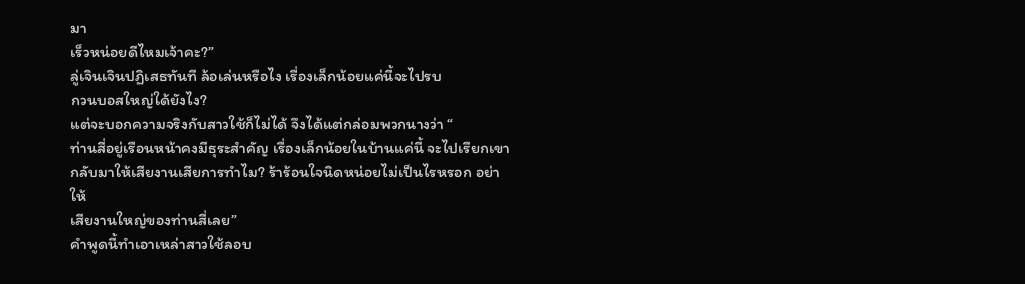มา
เร็วหน่อยดีไหมเจ้าคะ?”
ลู่เจินเจินปฏิเสธทันที ล้อเล่นหรือไง เรื่องเล็กน้อยแค่นี้จะไปรบ
กวนบอสใหญ่ใด้ยังไง?
แต่จะบอกความจริงกับสาวใช้ก็ไม่ได้ จึงได้แต่กล่อมพวกนางว่า “
ท่านสี่อยู่เรือนหน้าคงมีธุระสําคัญ เรื่องเล็กน้อยในบ้านแค่นี้ จะไปเรียกเขา
กลับมาให้เสียงานเสียการทําไม? ร้าร้อนใจนิดหน่อยไม่เป็นไรหรอก อย่าให้
เสียงานใหญ่ของท่านสี่เลย”
คําพูดนี้ทําเอาเหล่าสาวใช้ลอบ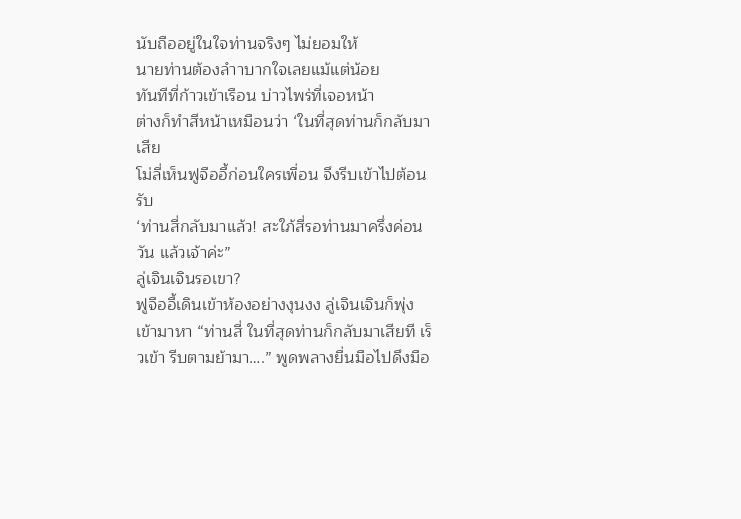นับถืออยู่ในใจท่านจริงๆ ไม่ยอมให้
นายท่านต้องลําาบากใจเลยแม้แต่น้อย
ทันทีที่ก้าวเข้าเรือน บ่าวไพร่ที่เจอหน้า
ต่างก็ทําสีหน้าเหมือนว่า ‘ในที่สุดท่านก็กลับมาเสีย
โม่ลี่เห็นฟูจืออี้ก่อนใครเพื่อน จึงรีบเข้าไปต้อนรับ
‘ท่านสี่กลับมาแล้ว! สะใภ้สี่รอท่านมาครึ่งค่อน วัน แล้วเจ้าค่ะ”
ลู่เจินเจินรอเขา?
ฟูจืออี้เดินเข้าห้องอย่างงุนงง ลู่เจินเจินก็พุ่งเข้ามาหา “ท่านสี่ ในที่สุดท่านก็กลับมาเสียที เร็วเข้า รีบตามย้ามา….” พูดพลางยื่นมือไปดึงมือ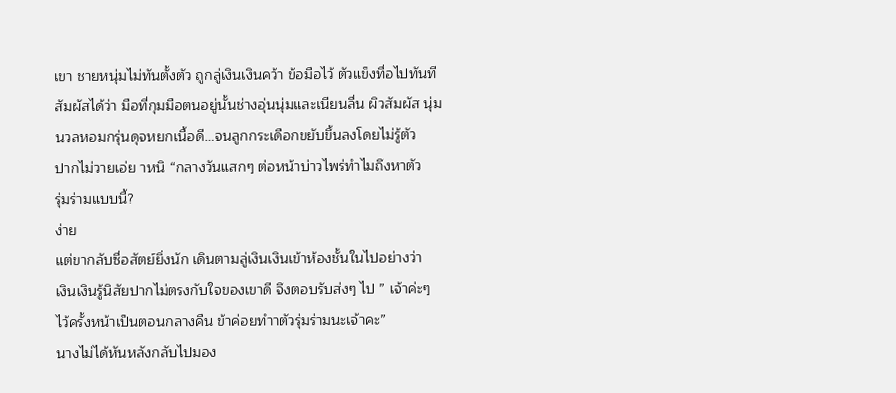เขา ชายหนุ่มไม่ทันตั้งตัว ถูกลู่เงินเงินคว้า ข้อมือไว้ ตัวแข็งทื่อไปทันที
สัมผัสได้ว่า มือที่กุมมือตนอยู่นั้นช่างอุ่นนุ่มและเนียนลื่น ผิวสัมผัส นุ่มนวลหอมกรุ่นดุจหยกเนื้อดี…จนลูกกระเดือกขยับขึ้นลงโดยไม่รู้ตัว
ปากไม่วายเอ่ย าหนิ “กลางวันแสกๆ ต่อหน้าบ่าวไพร่ทําไมถึงหาตัว
รุ่มร่ามแบบนี้?
ง่าย
แต่ขากลับซื่อสัตย์ยิ่งนัก เดินตามลู่เงินเงินเข้าห้องชั้นในไปอย่างว่า
เงินเงินรู้นิสัยปากไม่ตรงกับใจของเขาดี จึงตอบรับส่งๆ ไป ” เจ้าค่ะๆ ไว้ครั้งหน้าเป็นตอนกลางคืน ข้าค่อยทําาตัวรุ่มร่ามนะเจ้าคะ”
นางไม่ได้หันหลังกลับไปมอง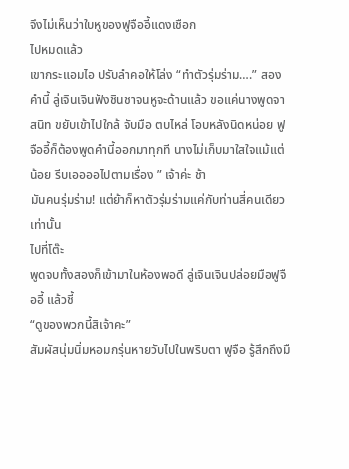จึงไม่เห็นว่าใบหูของฟูจืออี้แดงเชือก
ไปหมดแล้ว
เขากระแอมไอ ปรับลําคอให้โล่ง “ทําตัวรุ่มร่าม….” สองคํานี้ ลู่เจินเจินฟังชินชาจนหูจะด้านแล้ว ขอแค่นางพูดจา สนิท ขยับเข้าไปใกล้ จับมือ ตบไหล่ โอบหลังนิดหน่อย ฟูจืออี้ก็ต้องพูดคํานี้ออกมาทุกที นางไม่เก็บมาใสใจแม้แต่น้อย รีบเออออไปตามเรื่อง ” เจ้าค่ะ ช้า
มันคนรุ่มร่าม! แต่ย้าก็หาตัวรุ่มร่ามแค่กับท่านสี่คนเดียวเท่านั้น
ไปที่โต๊ะ
พูดจบทั้งสองก็เข้ามาในห้องพอดี ลู่เจินเจินปล่อยมือฟูจืออี้ แล้วชี้
“ดูของพวกนี้สิเจ้าคะ”
สัมผัสนุ่มนิ่มหอมกรุ่นหายวับไปในพริบตา ฟูจือ รู้สึกถึงมื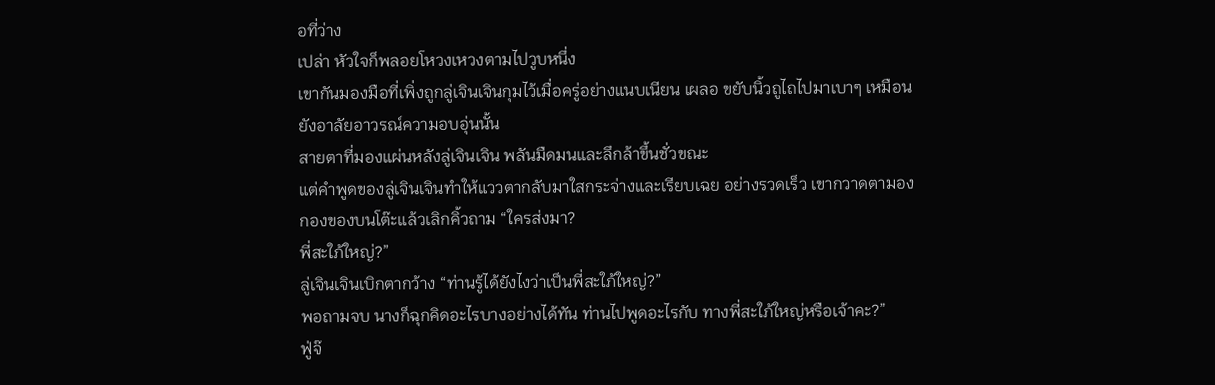อที่ว่าง
เปล่า หัวใจก็พลอยโหวงเหวงตามไปวูบหนึ่ง
เขากันมองมือที่เพิ่งถูกลู่เจินเจินกุมไว้เมื่อครู่อย่างแนบเนียน เผลอ ขยับนิ้วถูไถไปมาเบาๆ เหมือนยังอาลัยอาวรณ์ความอบอุ่นนั้น
สายตาที่มองแผ่นหลังลู่เจินเจิน พลันมืดมนและลึกล้าขึ้นชั่วขณะ
แต่คําพูดของลู่เจินเจินทําให้แววตากลับมาใสกระจ่างและเรียบเฉย อย่างรวดเร็ว เขากวาดตามองกองของบนโต๊ะแล้วเลิกคิ้วถาม “ใครส่งมา?
พี่สะใภ้ใหญ่?”
ลู่เจินเจินเบิกตากว้าง “ท่านรู้ได้ยังไงว่าเป็นพี่สะใภ้ใหญ่?”
พอถามจบ นางก็ฉุกคิดอะไรบางอย่างได้ทัน ท่านไปพูดอะไรกับ ทางพี่สะใภ้ใหญ่หรือเจ้าคะ?”
ฟู่จ๊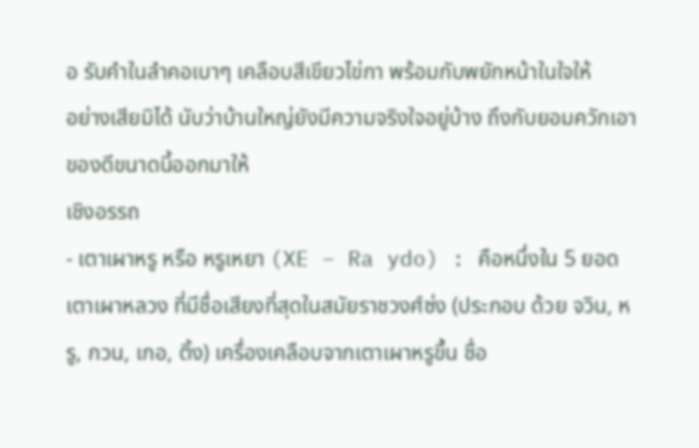อ รับคําในลําคอเบาๆ เคลือบสีเขียวไข่กา พร้อมกับพยักหน้าในใจให้
อย่างเสียมิได้ นับว่าบ้านใหญ่ยังมีความจริงใจอยู่บ้าง ถึงกับยอมควักเอา ของดีขนาดนี้ออกมาให้
เชิงอรรถ
- เตาเผาหรู หรือ หรูเหยา (XE – Ra ydo) : คือหนึ่งใน 5 ยอดเตาเผาหลวง ที่มีชื่อเสียงที่สุดในสมัยราชวงศ์ซ่ง (ประกอบ ด้วย จวิน, หรู, กวน, เกอ, ติ้ง) เครื่องเคลือบจากเตาเผาหรูขึ้น ชื่อ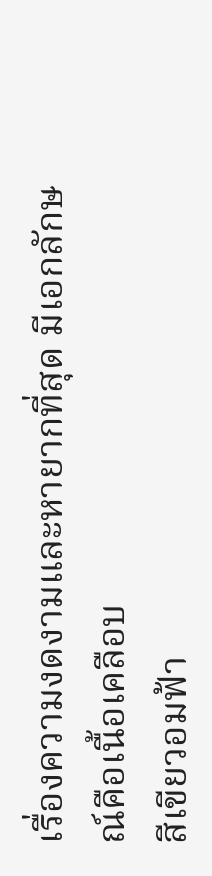เรื่องความงดงามและหายากที่สุด มีเอกลักษณ์คือเนื้อเคลือบ
สีเขียวอมฟ้า